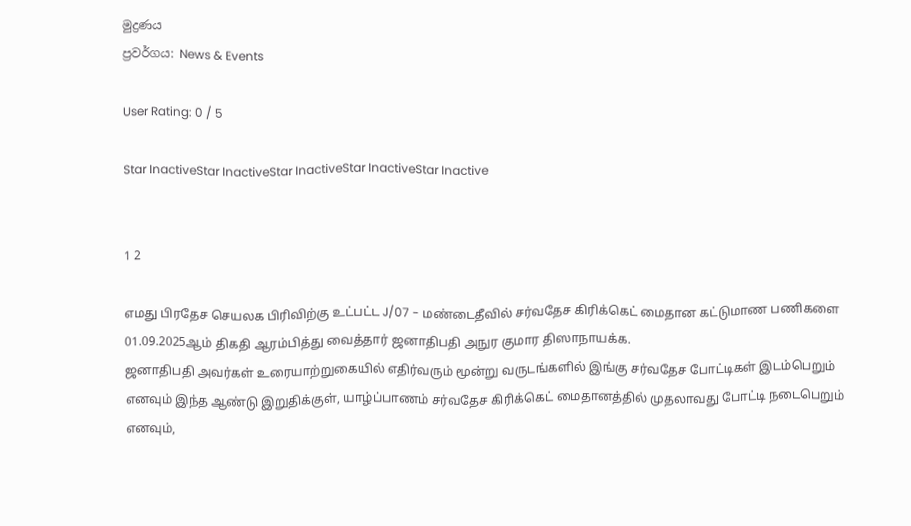මුද්‍රණය
ප්‍රවර්ගය: News & Events

User Rating: 0 / 5

Star InactiveStar InactiveStar InactiveStar InactiveStar Inactive


1 2

எமது பிரதேச செயலக பிரிவிற்கு உட்பட்ட J/07 - மண்டைதீவில் சர்வதேச கிரிக்கெட் மைதான கட்டுமாண பணிகளை 01.09.2025ஆம் திகதி ஆரம்பித்து வைத்தார் ஜனாதிபதி அநுர குமார திஸாநாயக்க.
ஜனாதிபதி அவர்கள் உரையாற்றுகையில் எதிர்வரும் மூன்று வருடங்களில் இங்கு சர்வதேச போட்டிகள் இடம்பெறும் எனவும் இந்த ஆண்டு இறுதிக்குள், யாழ்ப்பாணம் சர்வதேச கிரிக்கெட் மைதானத்தில் முதலாவது போட்டி நடைபெறும் எனவும்,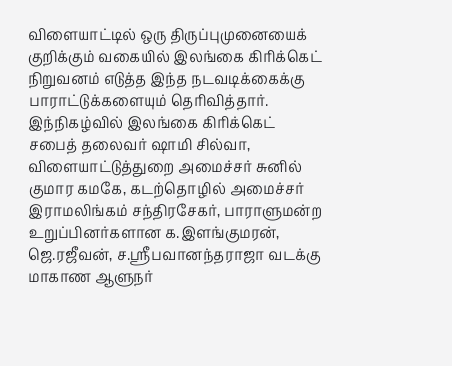விளையாட்டில் ஒரு திருப்புமுனையைக் குறிக்கும் வகையில் இலங்கை கிரிக்கெட் நிறுவனம் எடுத்த இந்த நடவடிக்கைக்கு பாராட்டுக்களையும் தெரிவித்தார்.
இந்நிகழ்வில் இலங்கை கிரிக்கெட் சபைத் தலைவர் ஷாமி சில்வா, விளையாட்டுத்துறை அமைச்சர் சுனில் குமார கமகே, கடற்தொழில் அமைச்சர் இராமலிங்கம் சந்திரசேகர், பாராளுமன்ற உறுப்பினர்களான க.இளங்குமரன், ஜெ.ரஜீவன், ச.ஶ்ரீபவானந்தராஜா வடக்கு மாகாண ஆளுநர்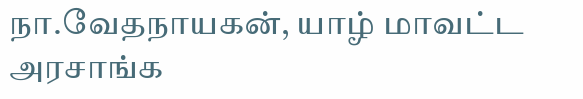நா.வேதநாயகன், யாழ் மாவட்ட அரசாங்க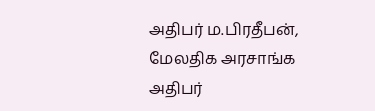அதிபர் ம.பிரதீபன், மேலதிக அரசாங்க அதிபர்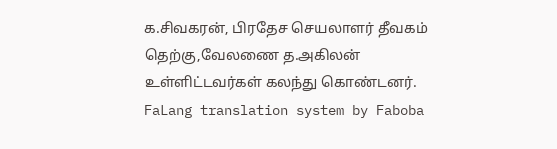க.சிவகரன், பிரதேச செயலாளர் தீவகம் தெற்கு,வேலணை த.அகிலன் உள்ளிட்டவர்கள் கலந்து கொண்டனர்.
FaLang translation system by Faboba